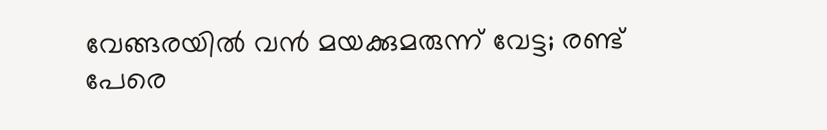വേങ്ങരയില്‍ വന്‍ മയക്കുമരുന്ന് വേട്ട; രണ്ട് പേരെ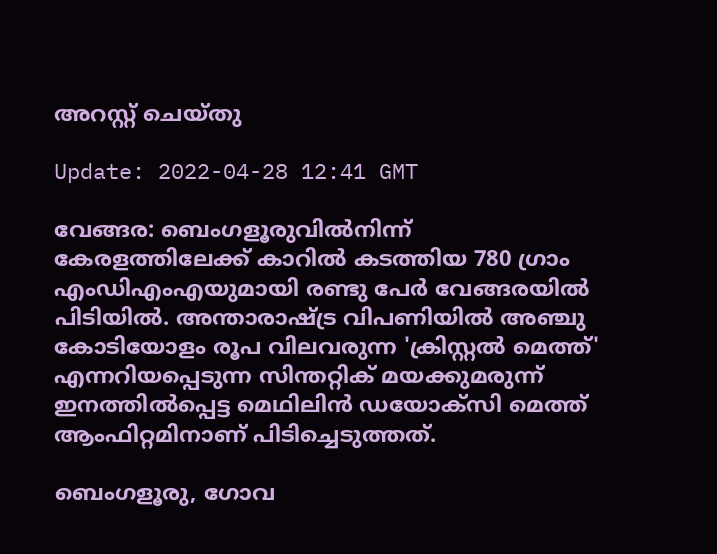അറസ്റ്റ് ചെയ്തു

Update: 2022-04-28 12:41 GMT

വേങ്ങര: ബെംഗളൂരുവില്‍നിന്ന് കേരളത്തിലേക്ക് കാറില്‍ കടത്തിയ 780 ഗ്രാം എംഡിഎംഎയുമായി രണ്ടു പേര്‍ വേങ്ങരയില്‍ പിടിയില്‍. അന്താരാഷ്ട്ര വിപണിയില്‍ അഞ്ചു കോടിയോളം രൂപ വിലവരുന്ന 'ക്രിസ്റ്റല്‍ മെത്ത്' എന്നറിയപ്പെടുന്ന സിന്തറ്റിക് മയക്കുമരുന്ന് ഇനത്തില്‍പ്പെട്ട മെഥിലിന്‍ ഡയോക്‌സി മെത്ത് ആംഫിറ്റമിനാണ് പിടിച്ചെടുത്തത്.

ബെംഗളൂരു, ഗോവ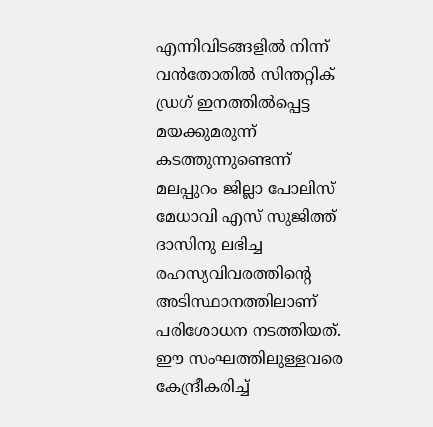എന്നിവിടങ്ങളില്‍ നിന്ന് വന്‍തോതില്‍ സിന്തറ്റിക് ഡ്രഗ് ഇനത്തില്‍പ്പെട്ട മയക്കുമരുന്ന് കടത്തുന്നുണ്ടെന്ന് മലപ്പുറം ജില്ലാ പോലിസ് മേധാവി എസ് സുജിത്ത് ദാസിനു ലഭിച്ച രഹസ്യവിവരത്തിന്റെ അടിസ്ഥാനത്തിലാണ് പരിശോധന നടത്തിയത്. ഈ സംഘത്തിലുള്ളവരെ കേന്ദ്രീകരിച്ച്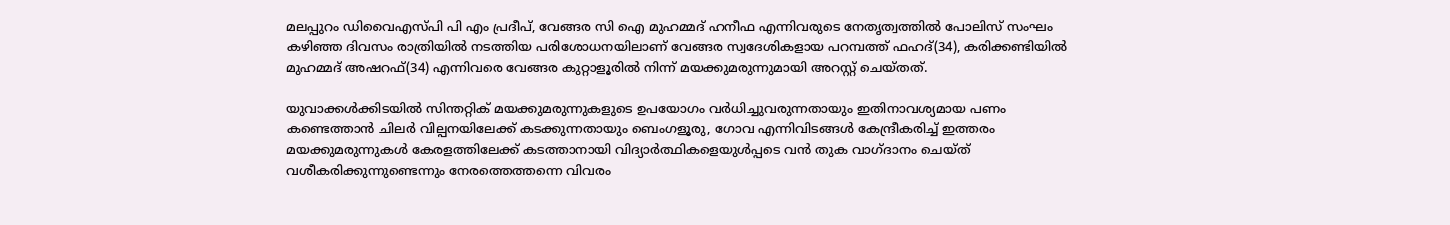മലപ്പുറം ഡിവൈഎസ്പി പി എം പ്രദീപ്, വേങ്ങര സി ഐ മുഹമ്മദ് ഹനീഫ എന്നിവരുടെ നേതൃത്വത്തില്‍ പോലിസ് സംഘം കഴിഞ്ഞ ദിവസം രാത്രിയില്‍ നടത്തിയ പരിശോധനയിലാണ് വേങ്ങര സ്വദേശികളായ പറമ്പത്ത് ഫഹദ്(34), കരിക്കണ്ടിയില്‍ മുഹമ്മദ് അഷറഫ്(34) എന്നിവരെ വേങ്ങര കുറ്റാളൂരില്‍ നിന്ന് മയക്കുമരുന്നുമായി അറസ്റ്റ് ചെയ്തത്.

യുവാക്കള്‍ക്കിടയില്‍ സിന്തറ്റിക് മയക്കുമരുന്നുകളുടെ ഉപയോഗം വര്‍ധിച്ചുവരുന്നതായും ഇതിനാവശ്യമായ പണം കണ്ടെത്താന്‍ ചിലര്‍ വില്പനയിലേക്ക് കടക്കുന്നതായും ബെംഗളൂരു, ഗോവ എന്നിവിടങ്ങള്‍ കേന്ദ്രീകരിച്ച് ഇത്തരം മയക്കുമരുന്നുകള്‍ കേരളത്തിലേക്ക് കടത്താനായി വിദ്യാര്‍ത്ഥികളെയുള്‍പ്പടെ വന്‍ തുക വാഗ്ദാനം ചെയ്ത് വശീകരിക്കുന്നുണ്ടെന്നും നേരത്തെത്തന്നെ വിവരം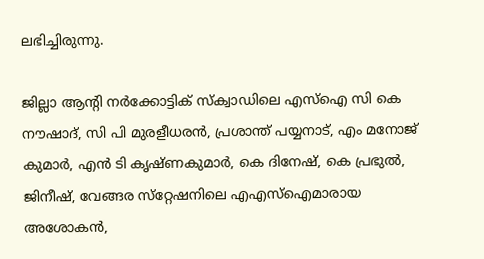ലഭിച്ചിരുന്നു.

ജില്ലാ ആന്റി നര്‍ക്കോട്ടിക് സ്‌ക്വാഡിലെ എസ്‌ഐ സി കെ നൗഷാദ്, സി പി മുരളീധരന്‍, പ്രശാന്ത് പയ്യനാട്, എം മനോജ് കുമാര്‍, എന്‍ ടി കൃഷ്ണകുമാര്‍, കെ ദിനേഷ്, കെ പ്രഭുല്‍, ജിനീഷ്, വേങ്ങര സ്‌റ്റേഷനിലെ എഎസ്‌ഐമാരായ അശോകന്‍,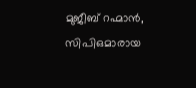മുജീബ് റഹ്മാന്‍, സിപിഒമാരായ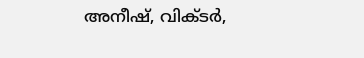അനീഷ്, വിക്ടര്‍,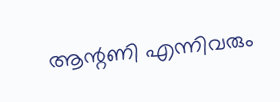ആന്റണി എന്നിവരും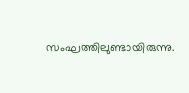സംഘത്തിലുണ്ടായിരുന്നു.